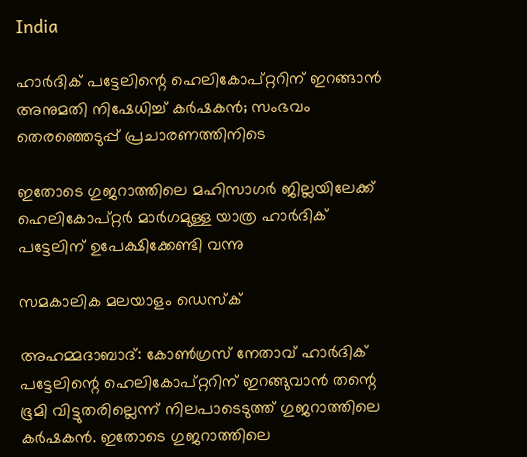India

ഹാര്‍ദിക് പട്ടേലിന്റെ ഹെലികോപ്റ്ററിന് ഇറങ്ങാന്‍ അനുമതി നിഷേധിച്ച് കര്‍ഷകന്‍; സംഭവം തെരഞ്ഞെടുപ്പ് പ്രചാരണത്തിനിടെ

ഇതോടെ ഗുജറാത്തിലെ മഹിസാഗര്‍ ജില്ലയിലേക്ക് ഹെലികോപ്റ്റര്‍ മാര്‍ഗമുള്ള യാത്ര ഹാര്‍ദിക് പട്ടേലിന് ഉപേക്ഷിക്കേണ്ടി വന്നു

സമകാലിക മലയാളം ഡെസ്ക്

അഹമ്മദാബാദ്: കോണ്‍ഗ്രസ് നേതാവ് ഹാര്‍ദിക് പട്ടേലിന്റെ ഹെലികോപ്റ്ററിന് ഇറങ്ങുവാന്‍ തന്റെ ഭൂമി വിട്ടുതരില്ലെന്ന് നിലപാടെടുത്ത് ഗുജറാത്തിലെ കര്‍ഷകന്‍. ഇതോടെ ഗുജറാത്തിലെ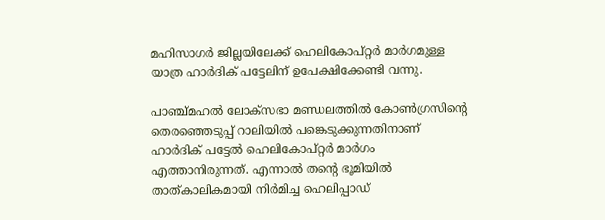മഹിസാഗര്‍ ജില്ലയിലേക്ക് ഹെലികോപ്റ്റര്‍ മാര്‍ഗമുള്ള യാത്ര ഹാര്‍ദിക് പട്ടേലിന് ഉപേക്ഷിക്കേണ്ടി വന്നു.

പാഞ്ച്മഹല്‍ ലോക്‌സഭാ മണ്ഡലത്തില്‍ കോണ്‍ഗ്രസിന്റെ തെരഞ്ഞെടുപ്പ് റാലിയില്‍ പങ്കെടുക്കുന്നതിനാണ് ഹാര്‍ദിക് പട്ടേല്‍ ഹെലികോപ്റ്റര്‍ മാര്‍ഗം എത്താനിരുന്നത്. എന്നാല്‍ തന്റെ ഭൂമിയില്‍ താത്കാലികമായി നിര്‍മിച്ച ഹെലിപ്പാഡ്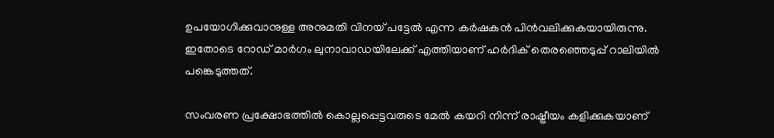ഉപയോഗിക്കുവാനുള്ള അനുമതി വിനയ് പട്ടേല്‍ എന്ന കര്‍ഷകന്‍ പിന്‍വലിക്കുകയായിരുന്നു. ഇതോടെ റോഡ് മാര്‍ഗം ലുനാവാഡയിലേക്ക് എത്തിയാണ് ഹര്‍ദിക് തെരഞ്ഞെടുപ്പ് റാലിയില്‍ പങ്കെടുത്തത്.

സംവരണ പ്രക്ഷോഭത്തില്‍ കൊല്ലപ്പെട്ടവരുടെ മേല്‍ കയറി നിന്ന് രാഷ്ട്രീയം കളിക്കുകയാണ്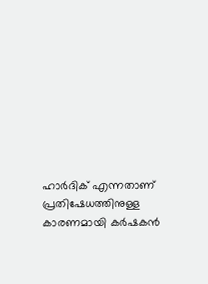ഹാര്‍ദിക് എന്നതാണ് പ്രതിഷേധത്തിനുള്ള കാരണമായി കര്‍ഷകന്‍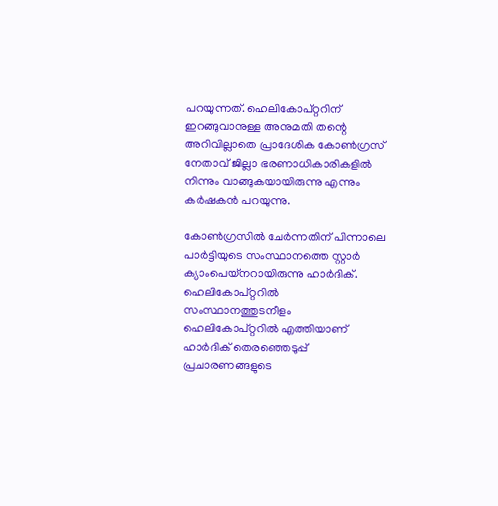പറയുന്നത്. ഹെലികോപ്റ്ററിന് ഇറങ്ങുവാനുള്ള അനുമതി തന്റെ അറിവില്ലാതെ പ്രാദേശിക കോണ്‍ഗ്രസ് നേതാവ് ജില്ലാ ഭരണാധികാരികളില്‍ നിന്നും വാങ്ങുകയായിരുന്നു എന്നും കര്‍ഷകന്‍ പറയുന്നു.

കോണ്‍ഗ്രസില്‍ ചേര്‍ന്നതിന് പിന്നാലെ പാര്‍ട്ടിയുടെ സംസ്ഥാനത്തെ സ്റ്റാര്‍ ക്യാംപെയ്‌നറായിരുന്നു ഹാര്‍ദിക്. ഹെലികോപ്റ്ററില്‍ സംസ്ഥാനത്തുടനീളം ഹെലികോപ്റ്ററില്‍ എത്തിയാണ് ഹാര്‍ദിക് തെരഞ്ഞെടുപ്പ് പ്രചാരണങ്ങളുടെ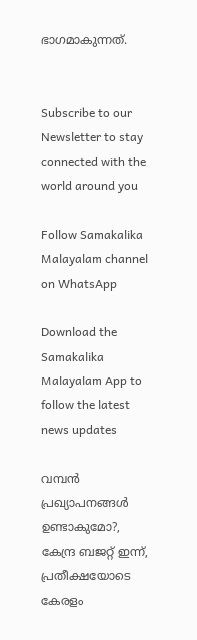ഭാഗമാകുന്നത്.


Subscribe to our Newsletter to stay connected with the world around you

Follow Samakalika Malayalam channel on WhatsApp

Download the Samakalika Malayalam App to follow the latest news updates

വമ്പൻ പ്രഖ്യാപനങ്ങൾ ഉണ്ടാകുമോ?, കേന്ദ്ര ബജറ്റ് ഇന്ന്, പ്രതീക്ഷയോടെ കേരളം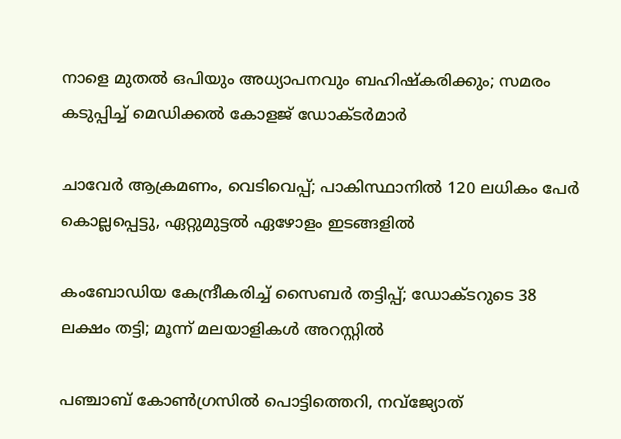നാളെ മുതൽ ഒപിയും അധ്യാപനവും ബഹിഷ്കരിക്കും; സമരം കടുപ്പിച്ച് മെഡിക്കൽ കോളജ് ഡോക്ടർമാർ

ചാവേര്‍ ആക്രമണം, വെടിവെപ്പ്; പാകിസ്ഥാനില്‍ 120 ലധികം പേര്‍ കൊല്ലപ്പെട്ടു, ഏറ്റുമുട്ടല്‍ ഏഴോളം ഇടങ്ങളില്‍

കംബോഡിയ കേന്ദ്രീകരിച്ച് സൈബർ തട്ടിപ്പ്; ഡോക്ടറുടെ 38 ലക്ഷം തട്ടി; മൂന്ന് മലയാളികൾ അറസ്റ്റിൽ

പഞ്ചാബ് കോണ്‍ഗ്രസില്‍ പൊട്ടിത്തെറി, നവ്ജ്യോത്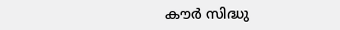കൗര്‍ സിദ്ധു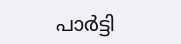പാര്‍ട്ടി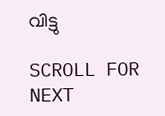വിട്ടു

SCROLL FOR NEXT